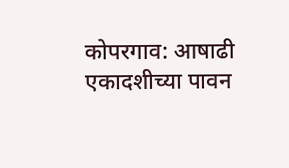कोपरगाव: आषाढी एकादशीच्या पावन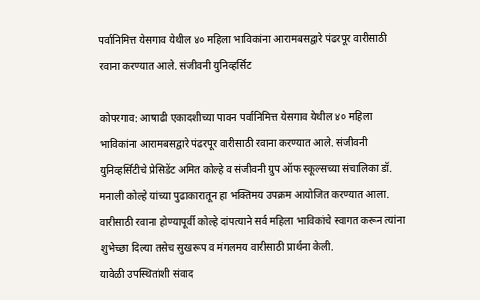पर्वानिमित्त येसगाव येथील ४० महिला भाविकांना आरामबसद्वारे पंढरपूर वारीसाठी रवाना करण्यात आले. संजीवनी युनिव्हर्सिट

कोपरगाव: आषाढी एकादशीच्या पावन पर्वानिमित्त येसगाव येथील ४० महिला भाविकांना आरामबसद्वारे पंढरपूर वारीसाठी रवाना करण्यात आले. संजीवनी युनिव्हर्सिटीचे प्रेसिडेंट अमित कोल्हे व संजीवनी ग्रुप ऑफ स्कूल्सच्या संचालिका डॉ. मनाली कोल्हे यांच्या पुढाकारातून हा भक्तिमय उपक्रम आयोजित करण्यात आला. वारीसाठी रवाना होण्यापूर्वी कोल्हे दांपत्याने सर्व महिला भाविकांचे स्वागत करून त्यांना शुभेच्छा दिल्या तसेच सुखरूप व मंगलमय वारीसाठी प्रार्थना केली.
यावेळी उपस्थितांशी संवाद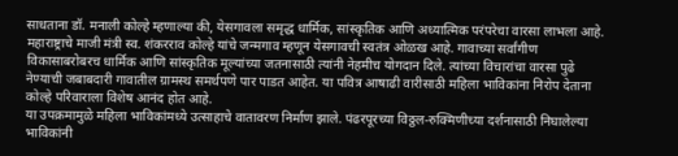साधताना डॉ. मनाली कोल्हे म्हणाल्या की, येसगावला समृद्ध धार्मिक, सांस्कृतिक आणि अध्यात्मिक परंपरेचा वारसा लाभला आहे. महाराष्ट्राचे माजी मंत्री स्व. शंकरराव कोल्हे यांचे जन्मगाव म्हणून येसगावची स्वतंत्र ओळख आहे. गावाच्या सर्वांगीण विकासाबरोबरच धार्मिक आणि सांस्कृतिक मूल्यांच्या जतनासाठी त्यांनी नेहमीच योगदान दिले. त्यांच्या विचारांचा वारसा पुढे नेण्याची जबाबदारी गावातील ग्रामस्थ समर्थपणे पार पाडत आहेत. या पवित्र आषाढी वारीसाठी महिला भाविकांना निरोप देताना कोल्हे परिवाराला विशेष आनंद होत आहे.
या उपक्रमामुळे महिला भाविकांमध्ये उत्साहाचे वातावरण निर्माण झाले. पंढरपूरच्या विठ्ठल-रुक्मिणीच्या दर्शनासाठी निघालेल्या भाविकांनी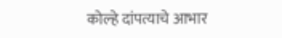कोल्हे दांपत्याचे आभार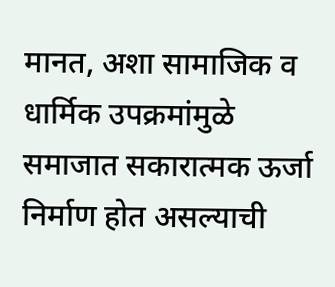मानत, अशा सामाजिक व धार्मिक उपक्रमांमुळे समाजात सकारात्मक ऊर्जा निर्माण होत असल्याची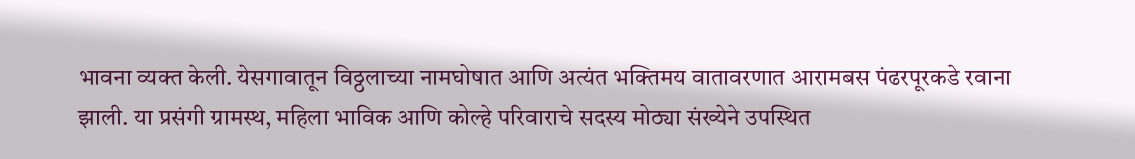भावना व्यक्त केली. येसगावातून विठ्ठलाच्या नामघोषात आणि अत्यंत भक्तिमय वातावरणात आरामबस पंढरपूरकडे रवाना झाली. या प्रसंगी ग्रामस्थ, महिला भाविक आणि कोल्हे परिवाराचे सदस्य मोठ्या संख्येने उपस्थित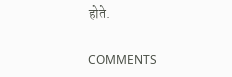होते.

COMMENTS